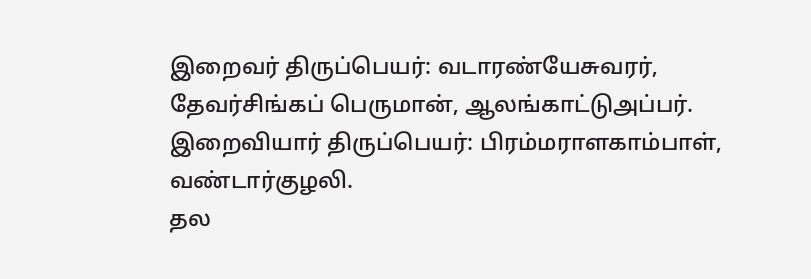இறைவர் திருப்பெயர்: வடாரண்யேசுவரர், தேவர்சிங்கப் பெருமான், ஆலங்காட்டுஅப்பர்.
இறைவியார் திருப்பெயர்: பிரம்மராளகாம்பாள், வண்டார்குழலி.
தல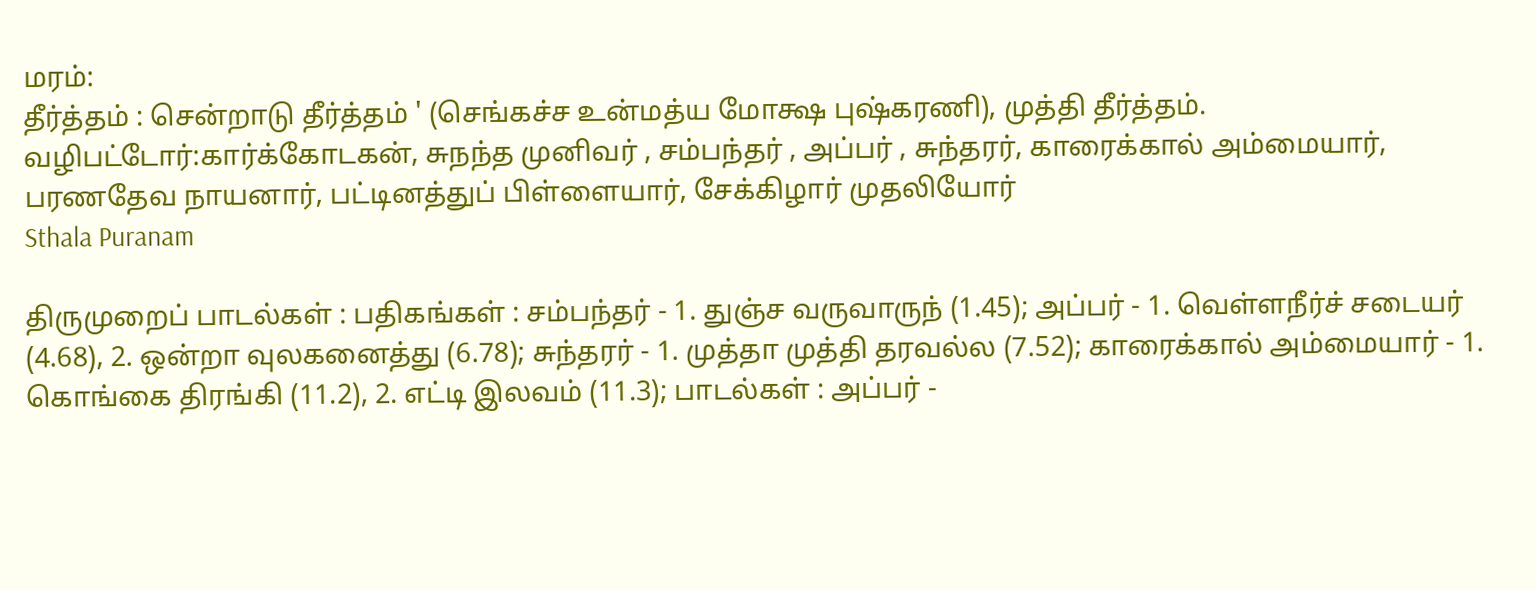மரம்:
தீர்த்தம் : சென்றாடு தீர்த்தம் ' (செங்கச்ச உன்மத்ய மோக்ஷ புஷ்கரணி), முத்தி தீர்த்தம்.
வழிபட்டோர்:கார்க்கோடகன், சுநந்த முனிவர் , சம்பந்தர் , அப்பர் , சுந்தரர், காரைக்கால் அம்மையார், பரணதேவ நாயனார், பட்டினத்துப் பிள்ளையார், சேக்கிழார் முதலியோர்
Sthala Puranam

திருமுறைப் பாடல்கள் : பதிகங்கள் : சம்பந்தர் - 1. துஞ்ச வருவாருந் (1.45); அப்பர் - 1. வெள்ளநீர்ச் சடையர் (4.68), 2. ஒன்றா வுலகனைத்து (6.78); சுந்தரர் - 1. முத்தா முத்தி தரவல்ல (7.52); காரைக்கால் அம்மையார் - 1. கொங்கை திரங்கி (11.2), 2. எட்டி இலவம் (11.3); பாடல்கள் : அப்பர் -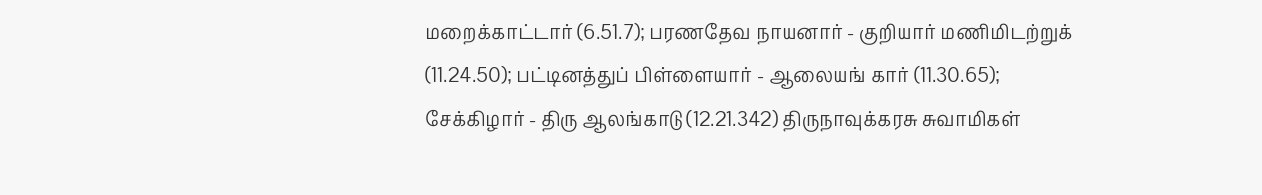மறைக்காட்டார் (6.51.7); பரணதேவ நாயனார் - குறியார் மணிமிடற்றுக் (11.24.50); பட்டினத்துப் பிள்ளையார் - ஆலையங் கார் (11.30.65); சேக்கிழார் - திரு ஆலங்காடு (12.21.342) திருநாவுக்கரசு சுவாமிகள்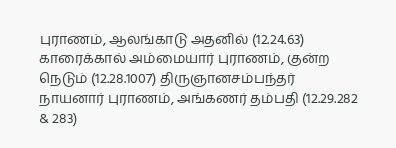புராணம், ஆலங்காடு அதனில் (12.24.63) காரைக்கால் அம்மையார் புராணம், குன்ற நெடும் (12.28.1007) திருஞானசம்பந்தர் நாயனார் புராணம், அங்கணர் தம்பதி (12.29.282 & 283)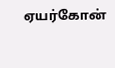ஏயர்கோன்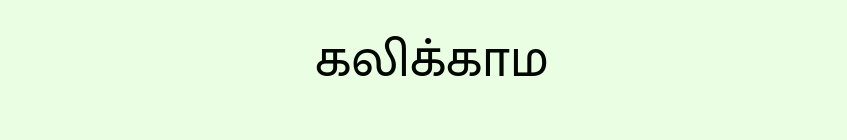கலிக்காம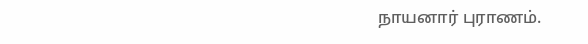நாயனார் புராணம்.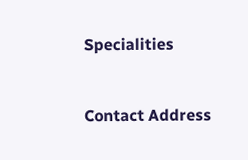Specialities


Contact Address